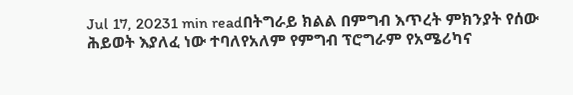Jul 17, 20231 min readበትግራይ ክልል በምግብ እጥረት ምክንያት የሰው ሕይወት እያለፈ ነው ተባለየአለም የምግብ ፕሮግራም የአሜሪካና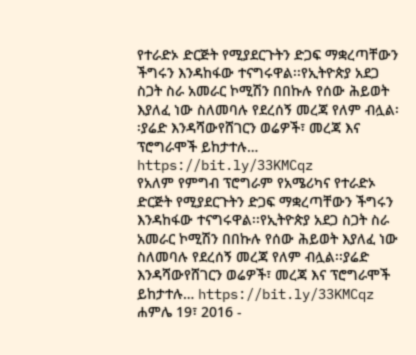የተራድኦ ድርጅት የሚያደርጉትን ድጋፍ ማቋረጣቸውን ችግሩን እንዳከፋው ተናግሩዋል፡፡የኢትዮጵያ አደጋ ስጋት ስራ አመራር ኮሚሽን በበኩሉ የሰው ሕይወት እያለፈ ነው ስለመባሉ የደረሰኝ መረጃ የለም ብሏል፡፡ያሬድ እንዳሻውየሸገርን ወሬዎች፣ መረጃ እና ፕሮግራሞች ይከታተሉ… https://bit.ly/33KMCqz
የአለም የምግብ ፕሮግራም የአሜሪካና የተራድኦ ድርጅት የሚያደርጉትን ድጋፍ ማቋረጣቸውን ችግሩን እንዳከፋው ተናግሩዋል፡፡የኢትዮጵያ አደጋ ስጋት ስራ አመራር ኮሚሽን በበኩሉ የሰው ሕይወት እያለፈ ነው ስለመባሉ የደረሰኝ መረጃ የለም ብሏል፡፡ያሬድ እንዳሻውየሸገርን ወሬዎች፣ መረጃ እና ፕሮግራሞች ይከታተሉ… https://bit.ly/33KMCqz
ሐምሌ 19፣ 2016 -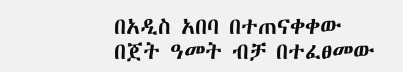በአዲስ አበባ በተጠናቀቀው በጀት ዓመት ብቻ በተፈፀመው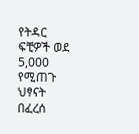የትዳር ፍቺዎች ወደ 5,000 የሚጠጉ ህፃናት በፈረሰ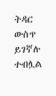ትዳር ውስጥ ይገኛሉ ተብሏል